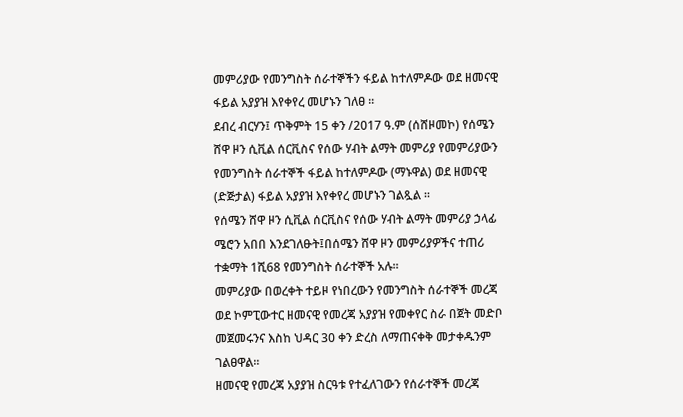መምሪያው የመንግስት ሰራተኞችን ፋይል ከተለምዶው ወደ ዘመናዊ ፋይል አያያዝ እየቀየረ መሆኑን ገለፀ ፡፡
ደብረ ብርሃን፤ ጥቅምት 15 ቀን /2017 ዓ.ም (ሰሸዞመኮ) የሰሜን ሸዋ ዞን ሲቪል ሰርቪስና የሰው ሃብት ልማት መምሪያ የመምሪያውን የመንግስት ሰራተኞች ፋይል ከተለምዶው (ማኑዋል) ወደ ዘመናዊ (ድጅታል) ፋይል አያያዝ እየቀየረ መሆኑን ገልጿል ፡፡
የሰሜን ሸዋ ዞን ሲቪል ሰርቪስና የሰው ሃብት ልማት መምሪያ ኃላፊ ሜሮን አበበ እንደገለፁት፤በሰሜን ሸዋ ዞን መምሪያዎችና ተጠሪ ተቋማት 1ሺ68 የመንግስት ሰራተኞች አሉ፡፡
መምሪያው በወረቀት ተይዞ የነበረውን የመንግስት ሰራተኞች መረጃ ወደ ኮምፒውተር ዘመናዊ የመረጃ አያያዝ የመቀየር ስራ በጀት መድቦ መጀመሩንና እስከ ህዳር 30 ቀን ድረስ ለማጠናቀቅ መታቀዱንም ገልፀዋል፡፡
ዘመናዊ የመረጃ አያያዝ ስርዓቱ የተፈለገውን የሰራተኞች መረጃ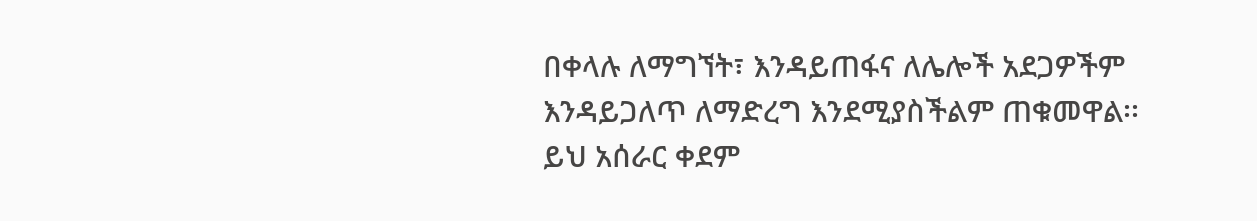በቀላሉ ለማግኘት፣ እንዳይጠፋና ለሌሎች አደጋዎችም እንዳይጋለጥ ለማድረግ እንደሚያስችልም ጠቁመዋል፡፡
ይህ አሰራር ቀደም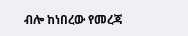ብሎ ከነበረው የመረጃ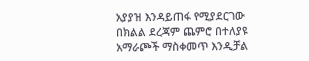አያያዝ እንዳይጠፋ የሚያደርገው በክልል ደረጃም ጨምሮ በተለያዩ አማራጮች ማስቀመጥ እንዲቻል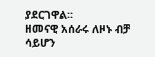ያደርገዋል፡፡
ዘመናዊ አሰራሩ ለዞኑ ብቻ ሳይሆን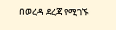በወረዳ ደረጃ የሚገኙ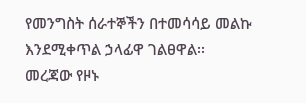የመንግስት ሰራተኞችን በተመሳሳይ መልኩ እንደሚቀጥል ኃላፊዋ ገልፀዋል፡፡
መረጃው የዞኑ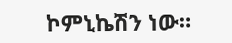ኮምኒኬሽን ነው።